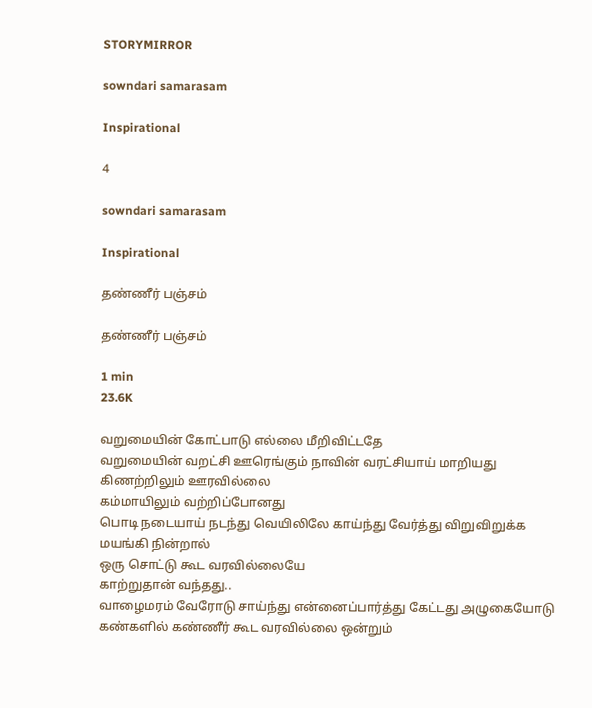STORYMIRROR

sowndari samarasam

Inspirational

4

sowndari samarasam

Inspirational

தண்ணீர் பஞ்சம்

தண்ணீர் பஞ்சம்

1 min
23.6K

வறுமையின் கோட்பாடு எல்லை மீறிவிட்டதே
வறுமையின் வறட்சி ஊரெங்கும் நாவின் வரட்சியாய் மாறியது கிணற்றிலும் ஊரவில்லை
கம்மாயிலும் வற்றிப்போனது
பொடி நடையாய் நடந்து வெயிலிலே காய்ந்து வேர்த்து விறுவிறுக்க மயங்கி நின்றால்
ஒரு சொட்டு கூட வரவில்லையே
காற்றுதான் வந்தது..
வாழைமரம் வேரோடு சாய்ந்து என்னைப்பார்த்து கேட்டது அழுகையோடு கண்களில் கண்ணீர் கூட வரவில்லை ஒன்றும்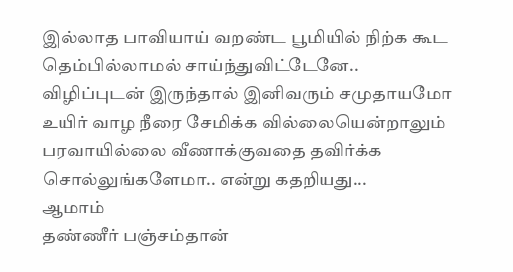இல்லாத பாவியாய் வறண்ட பூமியில் நிற்க கூட தெம்பில்லாமல் சாய்ந்துவிட்டேனே..
விழிப்புடன் இருந்தால் இனிவரும் சமுதாயமோ
உயிர் வாழ நீரை சேமிக்க வில்லையென்றாலும் பரவாயில்லை வீணாக்குவதை தவிர்க்க சொல்லுங்களேமா.. என்று கதறியது...
ஆமாம்
தண்ணீர் பஞ்சம்தான்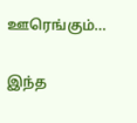ஊரெங்கும்...


இந்த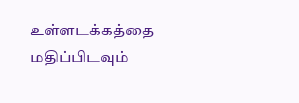உள்ளடக்கத்தை மதிப்பிடவும்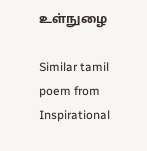உள்நுழை

Similar tamil poem from Inspirational